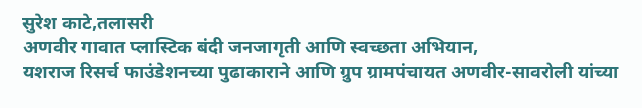सुरेश काटे,तलासरी
अणवीर गावात प्लास्टिक बंदी जनजागृती आणि स्वच्छता अभियान,
यशराज रिसर्च फाउंडेशनच्या पुढाकाराने आणि ग्रुप ग्रामपंचायत अणवीर-सावरोली यांच्या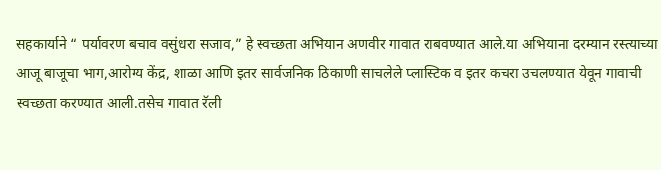सहकार्याने “ पर्यावरण बचाव वसुंधरा सजाव,” हे स्वच्छता अभियान अणवीर गावात राबवण्यात आले.या अभियाना दरम्यान रस्त्याच्या आजू बाजूचा भाग,आरोग्य केंद्र, शाळा आणि इतर सार्वजनिक ठिकाणी साचलेले प्लास्टिक व इतर कचरा उचलण्यात येवून गावाची स्वच्छता करण्यात आली.तसेच गावात रॅली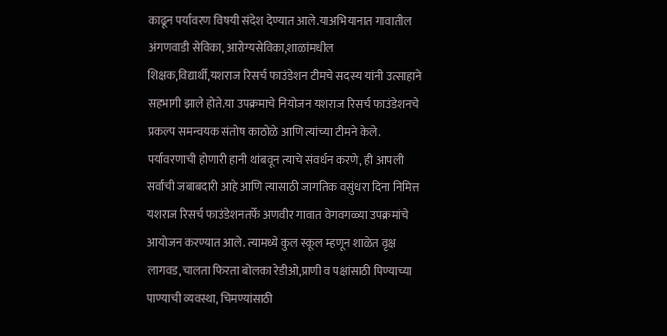काढून पर्यावरण विषयी संदेश देण्यात आले.याअभियानात गावातील अंगणवाडी सेविका, आरोग्यसेविका,शाळांमधील शिक्षक,विद्यार्थी,यशराज रिसर्च फाउंडेशन टीमचे सदस्य यांनी उत्साहाने सहभागी झाले होते.या उपक्रमाचे नियोजन यशराज रिसर्च फाउंडेशनचे प्रकल्प समन्वयक संतोष काठोळे आणि त्यांच्या टीमने केले.
पर्यावरणाची होणारी हानी थांबवून त्याचे संवर्धन करणे, ही आपली सर्वांची जबाबदारी आहे आणि त्यासाठी जागतिक वसुंधरा दिना निमित्त यशराज रिसर्च फाउंडेशनतर्फे अणवीर गावात वेगवगळ्या उपक्रमांचे आयोजन करण्यात आले. त्यामध्ये कुल स्कूल म्हणून शाळेत वृक्ष लागवड,चालता फिरता बोलका रेडीओ,प्राणी व पक्षांसाठी पिण्याच्या पाण्याची व्यवस्था, चिमण्यांसाठी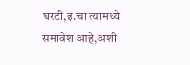घरटी,इ.चा त्यामध्ये समावेश आहे,अशी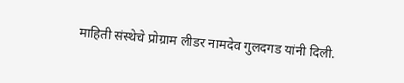माहिती संस्थेचे प्रोग्राम लीडर नामदेव गुलदगड यांनी दिली.